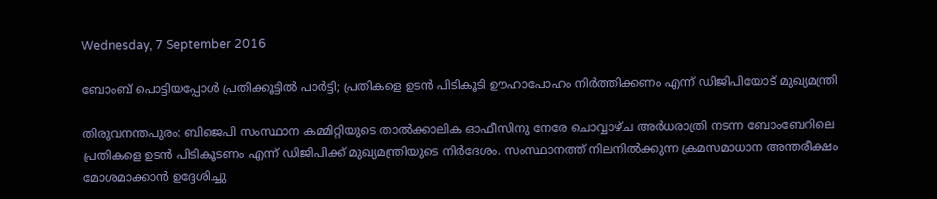Wednesday, 7 September 2016

ബോംബ് പൊട്ടിയപ്പോള്‍ പ്രതിക്കൂട്ടില്‍ പാര്‍ട്ടി; പ്രതികളെ ഉടന്‍ പിടികൂടി ഊഹാപോഹം നിര്‍ത്തിക്കണം എന്ന് ഡിജിപിയോട് മുഖ്യമന്ത്രി

തിരുവനന്തപുരം: ബിജെപി സംസ്ഥാന കമ്മിറ്റിയുടെ താല്‍ക്കാലിക ഓഫീസിനു നേരേ ചൊവ്വാഴ്ച അര്‍ധരാത്രി നടന്ന ബോംബേറിലെ പ്രതികളെ ഉടന്‍ പിടികൂടണം എന്ന് ഡിജിപിക്ക് മുഖ്യമന്ത്രിയുടെ നിര്‍ദേശം. സംസ്ഥാനത്ത് നിലനില്‍ക്കുന്ന ക്രമസമാധാന അന്തരീക്ഷം മോശമാക്കാന്‍ ഉദ്ദേശിച്ചു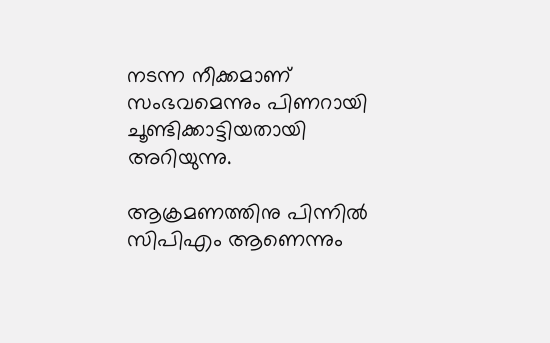നടന്ന നീക്കമാണ് സംഭവമെന്നും പിണറായി ചൂണ്ടിക്കാട്ടിയതായി അറിയുന്നു.

ആക്രമണത്തിനു പിന്നില്‍ സിപിഎം ആണെന്നും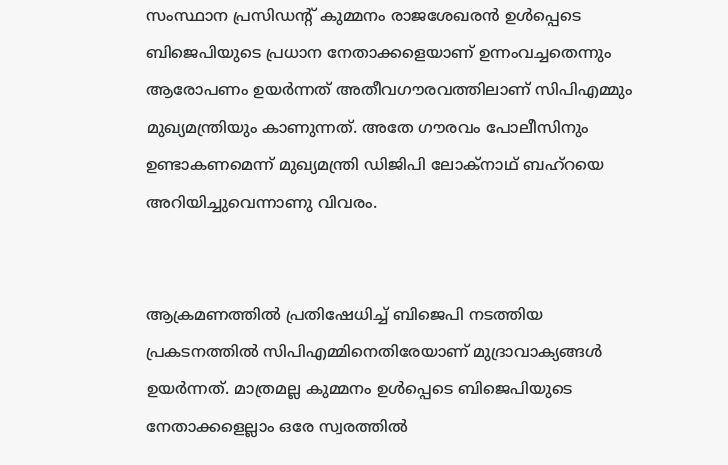സംസ്ഥാന പ്രസിഡന്റ് കുമ്മനം രാജശേഖരന്‍ ഉള്‍പ്പെടെ ബിജെപിയുടെ പ്രധാന നേതാക്കളെയാണ് ഉന്നംവച്ചതെന്നും ആരോപണം ഉയര്‍ന്നത് അതീവഗൗരവത്തിലാണ് സിപിഎമ്മും മുഖ്യമന്ത്രിയും കാണുന്നത്. അതേ ഗൗരവം പോലീസിനും ഉണ്ടാകണമെന്ന് മുഖ്യമന്ത്രി ഡിജിപി ലോക്നാഥ് ബഹ്റയെ അറിയിച്ചുവെന്നാണു വിവരം.


ആക്രമണത്തില്‍ പ്രതിഷേധിച്ച്‌ ബിജെപി നടത്തിയ പ്രകടനത്തില്‍ സിപിഎമ്മിനെതിരേയാണ് മുദ്രാവാക്യങ്ങള്‍ ഉയര്‍ന്നത്. മാത്രമല്ല കുമ്മനം ഉള്‍പ്പെടെ ബിജെപിയുടെ നേതാക്കളെല്ലാം ഒരേ സ്വരത്തില്‍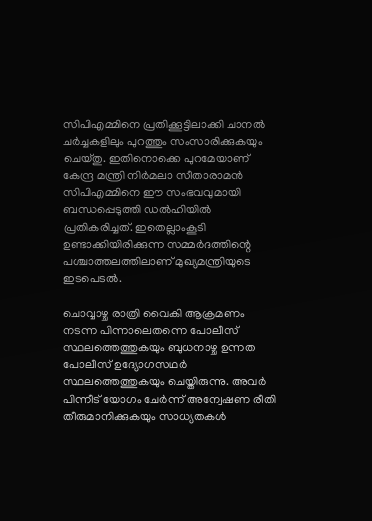സിപിഎമ്മിനെ പ്രതിക്കൂട്ടിലാക്കി ചാനല്‍ ചര്‍ച്ചകളിലും പുറത്തും സംസാരിക്കുകയും ചെയ്തു. ഇതിനൊക്കെ പുറമേയാണ് കേന്ദ്ര മന്ത്രി നിര്‍മലാ സീതാരാമന്‍ സിപിഎമ്മിനെ ഈ സംഭവവുമായി ബന്ധപ്പെടുത്തി ഡല്‍ഹിയില്‍ പ്രതികരിച്ചത്. ഇതെല്ലാംകൂടി ഉണ്ടാക്കിയിരിക്കുന്ന സമ്മര്‍ദത്തിന്റെ പശ്ചാത്തലത്തിലാണ് മുഖ്യമന്ത്രിയുടെ ഇടപെടല്‍.

ചൊവ്വാഴ്ച രാത്രി വൈകി ആക്രമണം നടന്ന പിന്നാലെതന്നെ പോലീസ് സ്ഥലത്തെത്തുകയും ബുധനാഴ്ച ഉന്നത പോലീസ് ഉദ്യോഗസഥര്‍ സ്ഥലത്തെത്തുകയും ചെയ്തിരുന്നു. അവര്‍ പിന്നീട് യോഗം ചേര്‍ന്ന് അന്വേഷണ രീതി തീരുമാനിക്കുകയും സാധ്യതകള്‍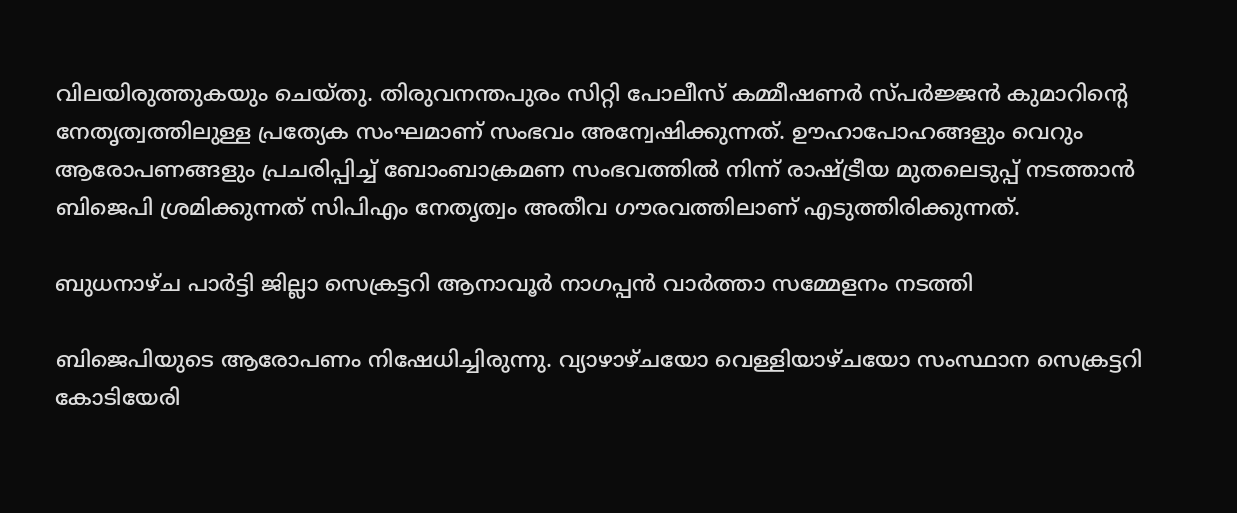വിലയിരുത്തുകയും ചെയ്തു. തിരുവനന്തപുരം സിറ്റി പോലീസ് കമ്മീഷണര്‍ സ്പര്‍ജ്ജന്‍ കുമാറിന്റെ നേതൃത്വത്തിലുള്ള പ്രത്യേക സംഘമാണ് സംഭവം അന്വേഷിക്കുന്നത്. ഊഹാപോഹങ്ങളും വെറും ആരോപണങ്ങളും പ്രചരിപ്പിച്ച്‌ ബോംബാക്രമണ സംഭവത്തില്‍ നിന്ന് രാഷ്ട്രീയ മുതലെടുപ്പ് നടത്താന്‍ ബിജെപി ശ്രമിക്കുന്നത് സിപിഎം നേതൃത്വം അതീവ ഗൗരവത്തിലാണ് എടുത്തിരിക്കുന്നത്.

ബുധനാഴ്ച പാര്‍ട്ടി ജില്ലാ സെക്രട്ടറി ആനാവൂര്‍ നാഗപ്പന്‍ വാര്‍ത്താ സമ്മേളനം നടത്തി

ബിജെപിയുടെ ആരോപണം നിഷേധിച്ചിരുന്നു. വ്യാഴാഴ്ചയോ വെള്ളിയാഴ്ചയോ സംസ്ഥാന സെക്രട്ടറി കോടിയേരി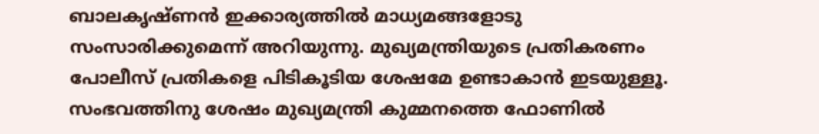ബാലകൃഷ്ണന്‍ ഇക്കാര്യത്തില്‍ മാധ്യമങ്ങളോടു സംസാരിക്കുമെന്ന് അറിയുന്നു. മുഖ്യമന്ത്രിയുടെ പ്രതികരണം പോലീസ് പ്രതികളെ പിടികൂടിയ ശേഷമേ ഉണ്ടാകാന്‍ ഇടയുള്ളൂ. സംഭവത്തിനു ശേഷം മുഖ്യമന്ത്രി കുമ്മനത്തെ ഫോണില്‍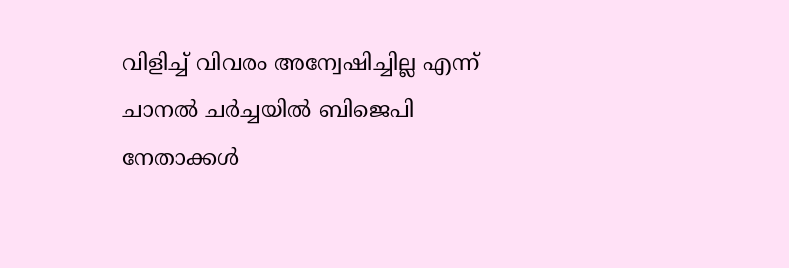വിളിച്ച്‌ വിവരം അന്വേഷിച്ചില്ല എന്ന് ചാനല്‍ ചര്‍ച്ചയില്‍ ബിജെപി നേതാക്കള്‍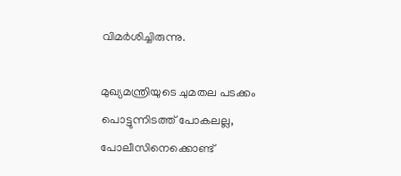വിമര്‍ശിച്ചിരുന്നു.

മുഖ്യമന്ത്രിയുടെ ചുമതല പടക്കം പൊട്ടുന്നിടത്ത് പോകലല്ല, പോലീസിനെക്കൊണ്ട്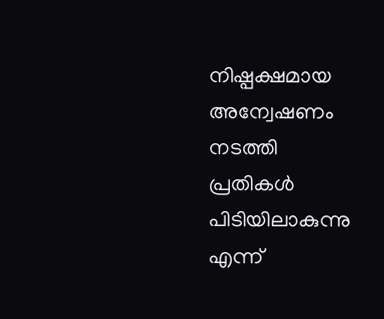നിഷ്പക്ഷമായ അന്വേഷണം നടത്തി പ്രതികള്‍ പിടിയിലാകുന്നു എന്ന്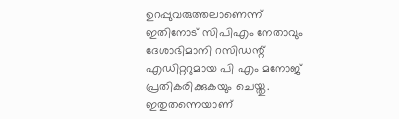ഉറപ്പുവരുത്തലാണെന്ന് ഇതിനോട് സിപിഎം നേതാവും ദേശാഭിമാനി റസിഡന്റ് എഡിറ്ററുമായ പി എം മനോജ് പ്രതികരിക്കുകയും ചെയ്തു. ഇതുതന്നെയാണ്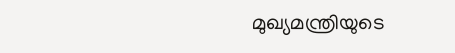മുഖ്യമന്ത്രിയുടെ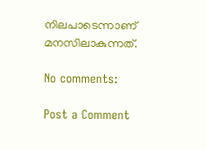നിലപാടെന്നാണ് മനസിലാകുന്നത്.

No comments:

Post a Comment